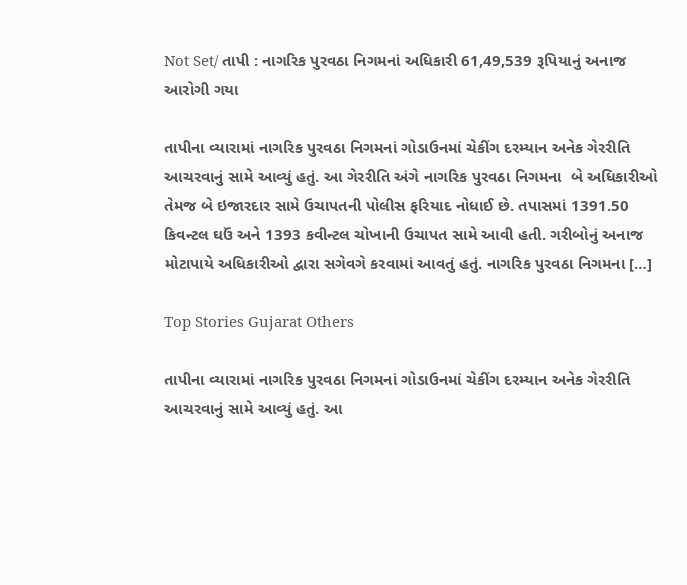Not Set/ તાપી : નાગરિક પુરવઠા નિગમનાં અધિકારી 61,49,539 રૂપિયાનું અનાજ આરોગી ગયા

તાપીના વ્યારામાં નાગરિક પુરવઠા નિગમનાં ગોડાઉનમાં ચેકીંગ દરમ્યાન અનેક ગેરરીતિ આચરવાનું સામે આવ્યું હતું. આ ગેરરીતિ અંગે નાગરિક પુરવઠા નિગમના  બે અધિકારીઓ તેમજ બે ઇજારદાર સામે ઉચાપતની પોલીસ ફરિયાદ નોધાઈ છે. તપાસમાં 1391.50 કિવન્ટલ ઘઉં અને 1393 કવીન્ટલ ચોખાની ઉચાપત સામે આવી હતી. ગરીબોનું અનાજ મોટાપાયે અધિકારીઓ દ્વારા સગેવગે કરવામાં આવતું હતું. નાગરિક પુરવઠા નિગમના […]

Top Stories Gujarat Others

તાપીના વ્યારામાં નાગરિક પુરવઠા નિગમનાં ગોડાઉનમાં ચેકીંગ દરમ્યાન અનેક ગેરરીતિ આચરવાનું સામે આવ્યું હતું. આ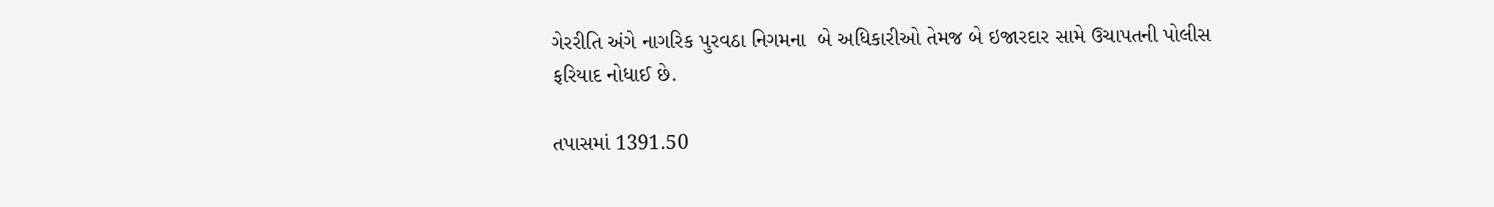ગેરરીતિ અંગે નાગરિક પુરવઠા નિગમના  બે અધિકારીઓ તેમજ બે ઇજારદાર સામે ઉચાપતની પોલીસ ફરિયાદ નોધાઈ છે.

તપાસમાં 1391.50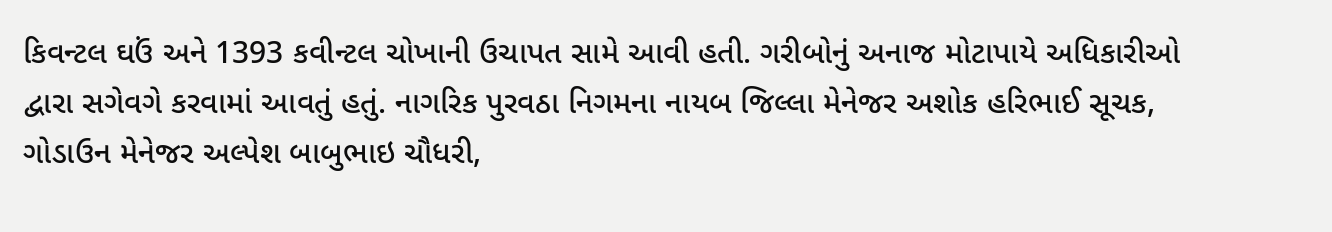કિવન્ટલ ઘઉં અને 1393 કવીન્ટલ ચોખાની ઉચાપત સામે આવી હતી. ગરીબોનું અનાજ મોટાપાયે અધિકારીઓ દ્વારા સગેવગે કરવામાં આવતું હતું. નાગરિક પુરવઠા નિગમના નાયબ જિલ્લા મેનેજર અશોક હરિભાઈ સૂચક, ગોડાઉન મેનેજર અલ્પેશ બાબુભાઇ ચૌધરી,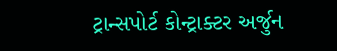ટ્રાન્સપોર્ટ કોન્ટ્રાક્ટર અર્જુન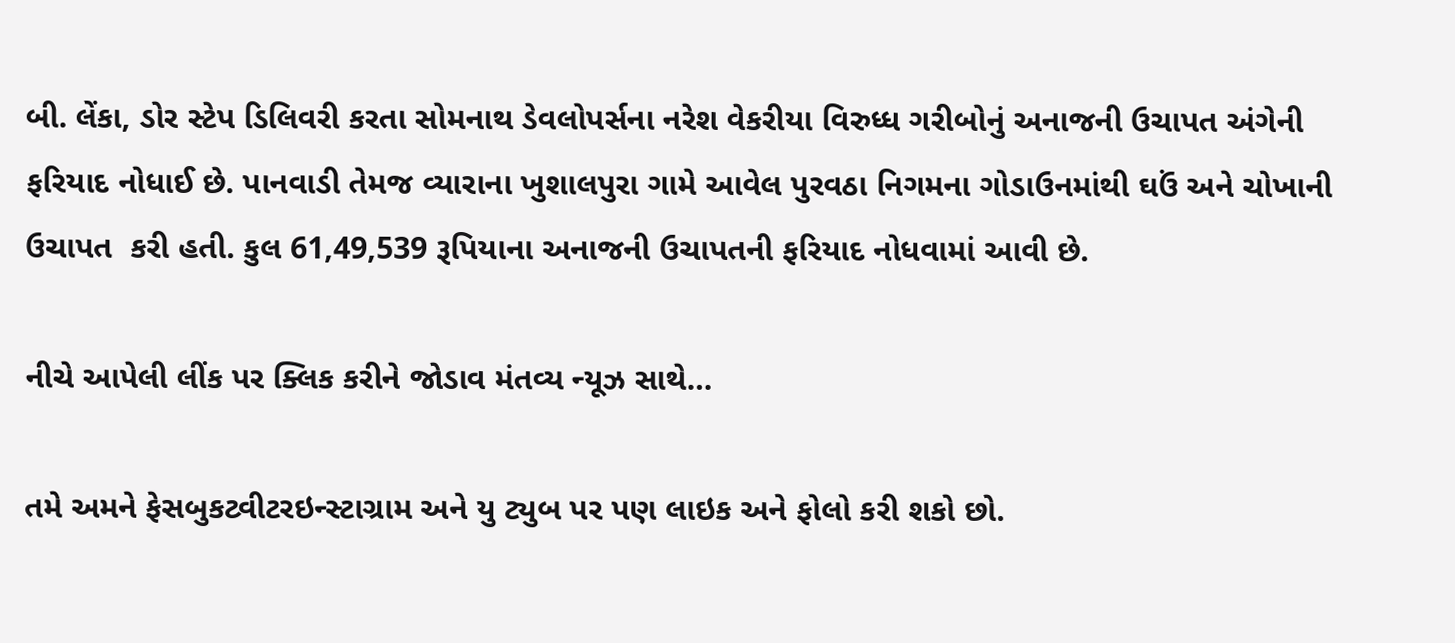બી. લેંકા, ડોર સ્ટેપ ડિલિવરી કરતા સોમનાથ ડેવલોપર્સના નરેશ વેકરીયા વિરુધ્ધ ગરીબોનું અનાજની ઉચાપત અંગેની ફરિયાદ નોધાઈ છે. પાનવાડી તેમજ વ્યારાના ખુશાલપુરા ગામે આવેલ પુરવઠા નિગમના ગોડાઉનમાંથી ઘઉં અને ચોખાની ઉચાપત  કરી હતી. કુલ 61,49,539 રૂપિયાના અનાજની ઉચાપતની ફરિયાદ નોધવામાં આવી છે.

નીચે આપેલી લીંક પર ક્લિક કરીને જોડાવ મંતવ્ય ન્યૂઝ સાથે…

તમે અમને ફેસબુકટ્વીટરઇન્સ્ટાગ્રામ અને યુ ટ્યુબ પર પણ લાઇક અને ફોલો કરી શકો છો.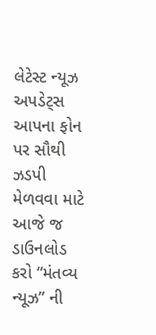લેટેસ્ટ ન્યૂઝ અપડેટ્સ આપના ફોન પર સૌથી ઝડપી મેળવવા માટે આજે જ ડાઉનલોડ કરો “મંતવ્ય ન્યૂઝ” ની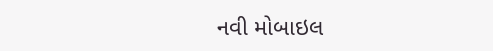નવી મોબાઇલ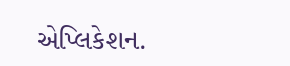એપ્લિકેશન.